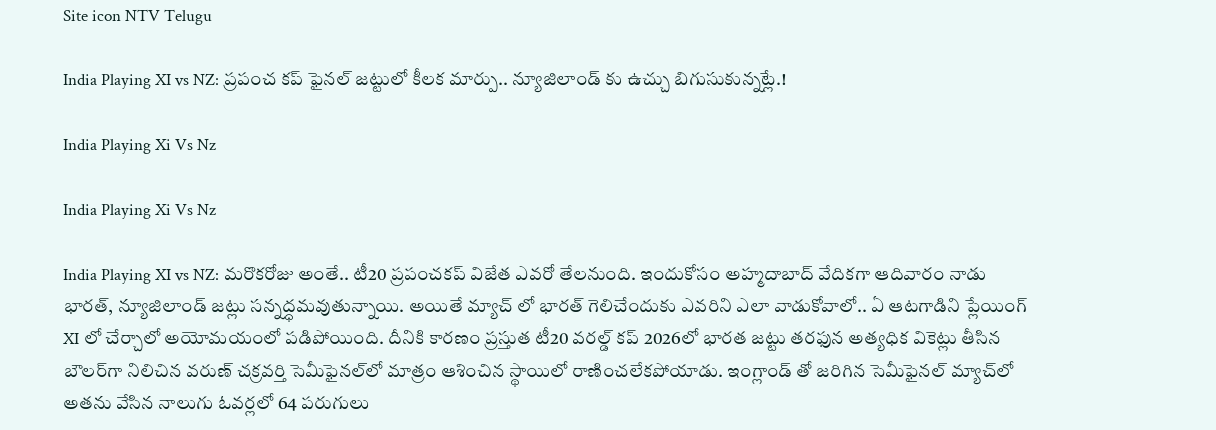Site icon NTV Telugu

India Playing XI vs NZ: ప్రపంచ కప్ ఫైనల్‌ జట్టులో కీలక మార్పు.. న్యూజిలాండ్ కు ఉచ్చు బిగుసుకున్నట్లే.!

India Playing Xi Vs Nz

India Playing Xi Vs Nz

India Playing XI vs NZ: మరొకరోజు అంతే.. టీ20 ప్రపంచకప్ విజేత ఎవరో తేలనుంది. ఇందుకోసం అహ్మదాబాద్ వేదికగా ఆదివారం నాడు భారత్, న్యూజిలాండ్ జట్లు సన్నద్ధమవుతున్నాయి. అయితే మ్యాచ్ లో భారత్ గెలిచేందుకు ఎవరిని ఎలా వాడుకోవాలో.. ఏ ఆటగాడిని ప్లేయింగ్ XI లో చేర్చాలో అయోమయంలో పడిపోయింది. దీనికి కారణం ప్రస్తుత టీ20 వరల్డ్ కప్ 2026లో భారత జట్టు తరఫున అత్యధిక వికెట్లు తీసిన బౌలర్‌గా నిలిచిన వరుణ్ చక్రవర్తి సెమీఫైనల్‌లో మాత్రం ఆశించిన స్థాయిలో రాణించలేకపోయాడు. ఇంగ్లాండ్ తో జరిగిన సెమీఫైనల్ మ్యాచ్‌లో అతను వేసిన నాలుగు ఓవర్లలో 64 పరుగులు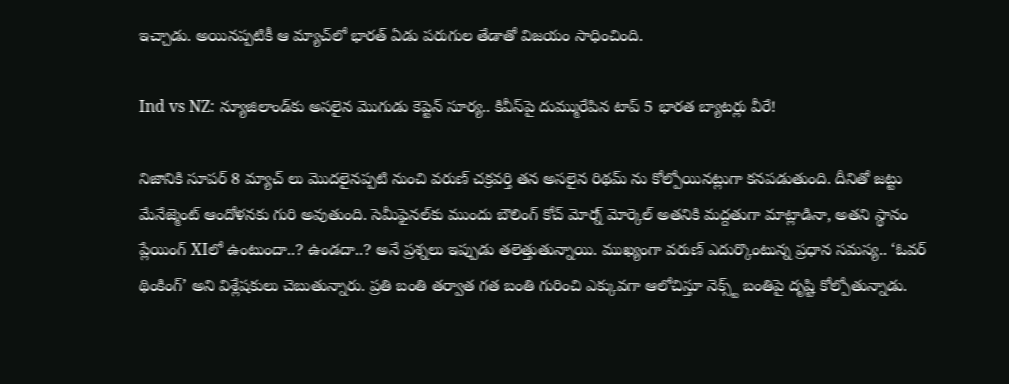ఇచ్చాడు. అయినప్పటికీ ఆ మ్యాచ్‌లో భారత్ ఏడు పరుగుల తేడాతో విజయం సాధించింది.

Ind vs NZ: న్యూజిలాండ్‌కు అసలైన మొగుడు కెప్టెన్ సూర్య.. కివీస్‌పై దుమ్మురేపిన టాప్ 5 భారత బ్యాటర్లు వీరే!

నిజానికి సూపర్ 8 మ్యాచ్ లు మొదలైనప్పటి నుంచి వరుణ్ చక్రవర్తి తన అసలైన రిథమ్‌ ను కోల్పోయినట్లుగా కనపడుతుంది. దీనితో జట్టు మేనేజ్మెంట్‌ ఆందోళనకు గురి అవుతుంది. సెమీఫైనల్‌కు ముందు బౌలింగ్ కోచ్ మోర్న్ మోర్కెల్ అతనికి మద్దతుగా మాట్లాడినా, అతని స్థానం ప్లేయింగ్ XIలో ఉంటుందా..? ఉండదా..? అనే ప్రశ్నలు ఇప్పుడు తలెత్తుతున్నాయి. ముఖ్యంగా వరుణ్ ఎదుర్కొంటున్న ప్రధాన సమస్య.. ‘ఓవర్ థింకింగ్’ అని విశ్లేషకులు చెబుతున్నారు. ప్రతి బంతి తర్వాత గత బంతి గురించి ఎక్కువగా ఆలోచిస్తూ నెక్స్ట్ బంతిపై దృష్టి కోల్పోతున్నాడు.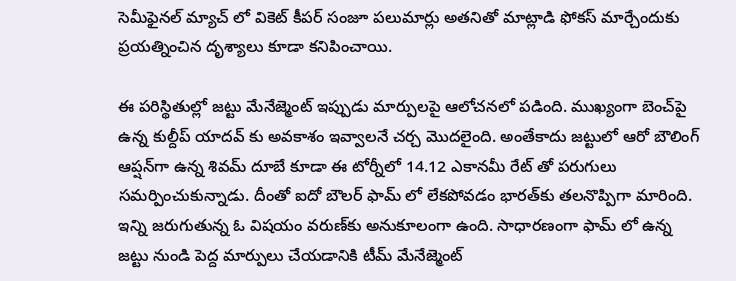సెమీఫైనల్ మ్యాచ్‌ లో వికెట్ కీపర్ సంజూ పలుమార్లు అతనితో మాట్లాడి ఫోకస్ మార్చేందుకు ప్రయత్నించిన దృశ్యాలు కూడా కనిపించాయి.

ఈ పరిస్థితుల్లో జట్టు మేనేజ్మెంట్ ఇప్పుడు మార్పులపై ఆలోచనలో పడింది. ముఖ్యంగా బెంచ్‌పై ఉన్న కుల్దీప్ యాదవ్ కు అవకాశం ఇవ్వాలనే చర్చ మొదలైంది. అంతేకాదు జట్టులో ఆరో బౌలింగ్ ఆప్షన్‌గా ఉన్న శివమ్ దూబే కూడా ఈ టోర్నీలో 14.12 ఎకానమీ రేట్ తో పరుగులు సమర్పించుకున్నాడు. దీంతో ఐదో బౌలర్ ఫామ్‌ లో లేకపోవడం భారత్‌కు తలనొప్పిగా మారింది. ఇన్ని జరుగుతున్న ఓ విషయం వరుణ్‌కు అనుకూలంగా ఉంది. సాధారణంగా ఫామ్ లో ఉన్న జట్టు నుండి పెద్ద మార్పులు చేయడానికి టీమ్ మేనేజ్మెంట్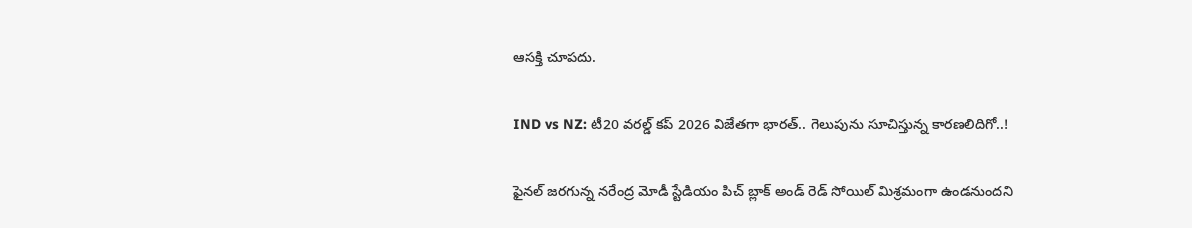ఆసక్తి చూపదు.

IND vs NZ: టీ20 వరల్డ్ కప్ 2026 విజేతగా భారత్.. గెలుపును సూచిస్తున్న కారణలిదిగో..!

ఫైనల్ జరగున్న నరేంద్ర మోడీ స్టేడియం పిచ్ బ్లాక్ అండ్ రెడ్ సోయిల్ మిశ్రమంగా ఉండనుందని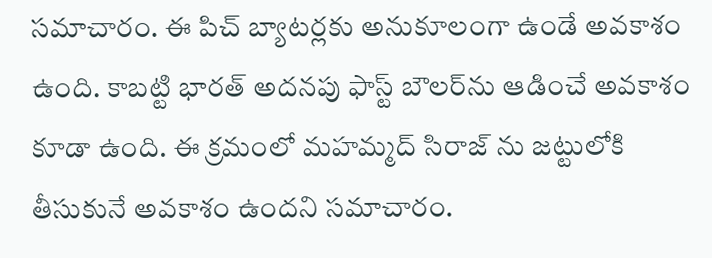సమాచారం. ఈ పిచ్ బ్యాటర్లకు అనుకూలంగా ఉండే అవకాశం ఉంది. కాబట్టి భారత్ అదనపు ఫాస్ట్ బౌలర్‌ను ఆడించే అవకాశం కూడా ఉంది. ఈ క్రమంలో మహమ్మద్ సిరాజ్ ను జట్టులోకి తీసుకునే అవకాశం ఉందని సమాచారం.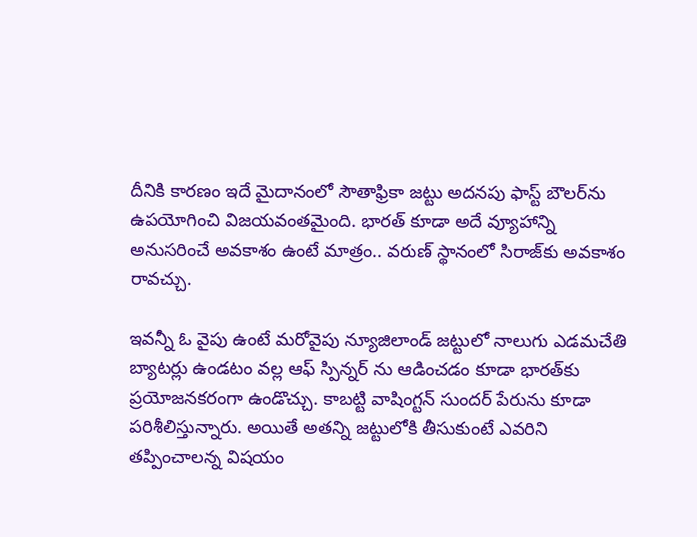దీనికి కారణం ఇదే మైదానంలో సౌతాఫ్రికా జట్టు అదనపు ఫాస్ట్ బౌలర్‌ను ఉపయోగించి విజయవంతమైంది. భారత్ కూడా అదే వ్యూహాన్ని అనుసరించే అవకాశం ఉంటే మాత్రం.. వరుణ్ స్థానంలో సిరాజ్‌కు అవకాశం రావచ్చు.

ఇవన్నీ ఓ వైపు ఉంటే మరోవైపు న్యూజిలాండ్ జట్టులో నాలుగు ఎడమచేతి బ్యాటర్లు ఉండటం వల్ల ఆఫ్ స్పిన్నర్‌ ను ఆడించడం కూడా భారత్‌కు ప్రయోజనకరంగా ఉండొచ్చు. కాబట్టి వాషింగ్టన్ సుందర్ పేరును కూడా పరిశీలిస్తున్నారు. అయితే అతన్ని జట్టులోకి తీసుకుంటే ఎవరిని తప్పించాలన్న విషయం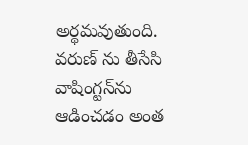అర్థమవుతుంది. వరుణ్‌ ను తీసేసి వాషింగ్టన్‌ను ఆడించడం అంత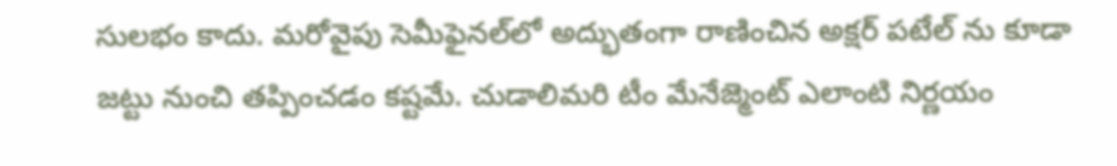సులభం కాదు. మరోవైపు సెమీఫైనల్‌లో అద్భుతంగా రాణించిన అక్షర్ పటేల్ ను కూడా జట్టు నుంచి తప్పించడం కష్టమే. చుడాలిమరి టీం మేనేజ్మెంట్ ఎలాంటి నిర్ణయం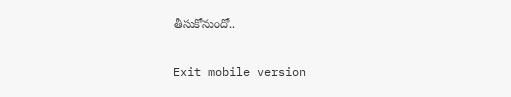తీసుకోనుందో..

Exit mobile version